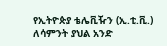የኢትዮጵያ ቴሌቪዥን (ኢ.ቲ.ቪ.) ለሳምንት ያህል አንድ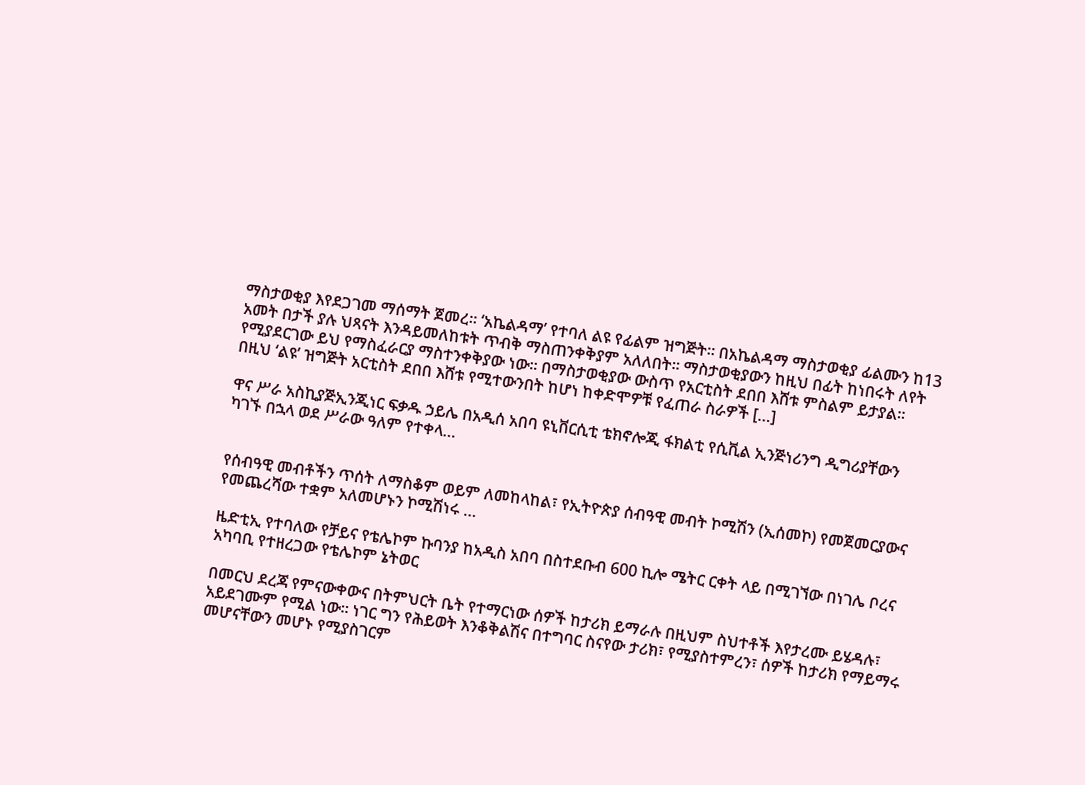ማስታወቂያ እየደጋገመ ማሰማት ጀመረ። ‘አኬልዳማ’ የተባለ ልዩ የፊልም ዝግጅት። በአኬልዳማ ማስታወቂያ ፊልሙን ከ13 አመት በታች ያሉ ህጻናት እንዳይመለከቱት ጥብቅ ማስጠንቀቅያም አለለበት። ማስታወቂያውን ከዚህ በፊት ከነበሩት ለየት የሚያደርገው ይህ የማስፈራርያ ማስተንቀቅያው ነው። በማስታወቂያው ውስጥ የአርቲስት ደበበ እሸቱ ምስልም ይታያል። በዚህ ‘ልዩ’ ዝግጅት አርቲስት ደበበ እሸቱ የሚተውንበት ከሆነ ከቀድሞዎቹ የፈጠራ ስራዎች […]

ዋና ሥራ አስኪያጅኢንጂነር ፍቃዱ ኃይሌ በአዲሰ አበባ ዩኒቨርሲቲ ቴክኖሎጂ ፋክልቲ የሲቪል ኢንጅነሪንግ ዲግሪያቸውን ካገኙ በኋላ ወደ ሥራው ዓለም የተቀላ…


የሰብዓዊ መብቶችን ጥሰት ለማስቆም ወይም ለመከላከል፣ የኢትዮጵያ ሰብዓዊ መብት ኮሚሽን (ኢሰመኮ) የመጀመርያውና የመጨረሻው ተቋም አለመሆኑን ኮሚሽነሩ …

ዜድቲኢ የተባለው የቻይና የቴሌኮም ኩባንያ ከአዲስ አበባ በስተደቡብ 600 ኪሎ ሜትር ርቀት ላይ በሚገኘው በነገሌ ቦረና አካባቢ የተዘረጋው የቴሌኮም ኔትወር

በመርህ ደረጃ የምናውቀውና በትምህርት ቤት የተማርነው ሰዎች ከታሪክ ይማራሉ በዚህም ስህተቶች እየታረሙ ይሄዳሉ፣ አይደገሙም የሚል ነው፡፡ ነገር ግን የሕይወት እንቆቅልሽና በተግባር ስናየው ታሪክ፣ የሚያስተምረን፣ ሰዎች ከታሪክ የማይማሩ መሆናቸውን መሆኑ የሚያስገርም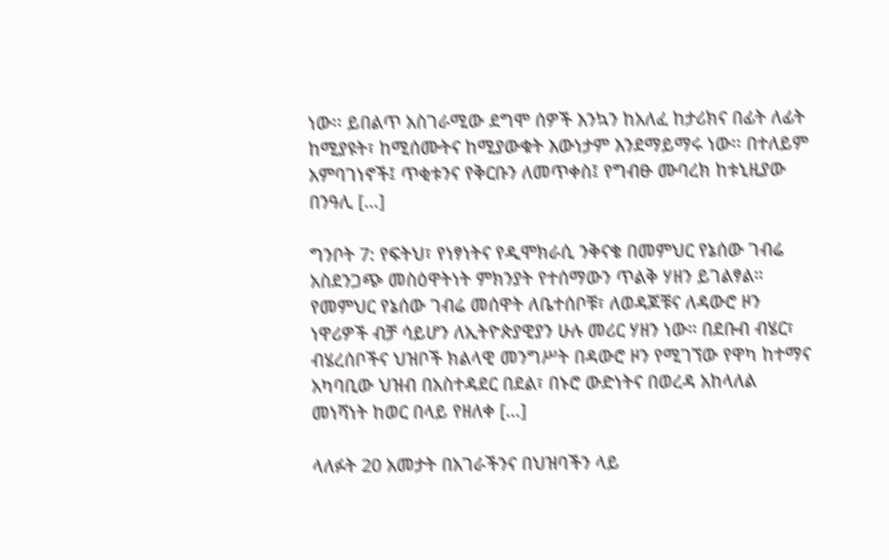ነው፡፡ ይበልጥ አስገራሚው ደግሞ ሰዎች እንኳን ከአለፈ ከታሪክና በፊት ለፊት ከሚያዩት፣ ከሚሰሙትና ከሚያውቁት እውነታም እንደማይማሩ ነው፡፡ በተለይም አምባገነኖች፤ ጥቂቱንና የቅርቡን ለመጥቀስ፤ የግብፁ ሙባረክ ከቱኒዚያው በንዓሊ […]

ግንቦት 7: የፍትህ፣ የነፃነትና የዲሞክራሲ ንቅናቄ በመምህር የኔሰው ገብሬ አስደንጋጭ መስዕዋትነት ምክንያት የተሰማውን ጥልቅ ሃዘን ይገልፃል። የመምህር የኔሰው ገብሬ መሰዋት ለቤተሰቦቹ፣ ለወዳጆቹና ለዳውሮ ዞን ነዋሪዎች ብቻ ሳይሆን ለኢትዮጵያዊያን ሁሉ መሪር ሃዘን ነው። በደቡብ ብሄር፣ ብሄረሰቦችና ህዝቦች ክልላዊ መንግሥት በዳውሮ ዞን የሚገኘው የዋካ ከተማና አካባቢው ህዝብ በአስተዳደር በደል፣ በኑሮ ውድነትና በወረዳ አከላለል መነሻነት ከወር በላይ የዘለቀ […]

ላለፉት 20 አመታት በአገራችንና በህዝባችን ላይ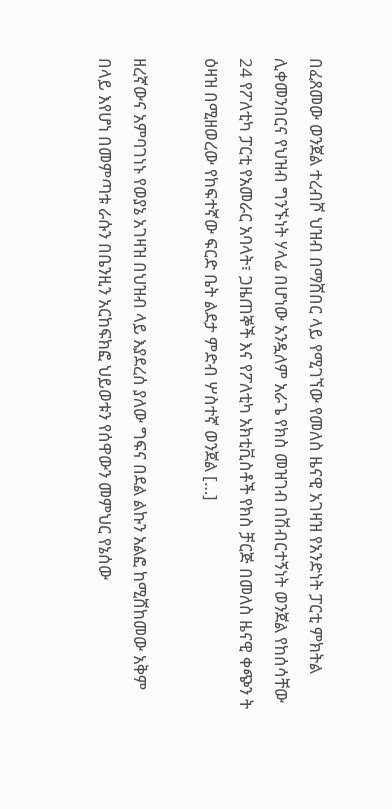በፈጸመው ወንጀል ተረብሾ ህዝብ በማሸበር ላይ የሚገኘው የመለስ ዜናዊ አገዛዝ የአንድነት ፓርቲ ምክትል ሊቀመንበርና የህዝብ ግንኙነት ሃላፊ በሆነው አንዷለም አራጌ የክስ መዝገብ በሽብርተኝነት ወንጀል የከሰሳቸው 24 የፖለቲካ ፓርቲ የአመራር አባላት፣ ጋዜጠኞች እና የፖለቲካ አክቲቪስቶች የክስ ቻርጅ በመለስ ዜናዊ ቀጭን ት ዕዛዝ በሚዘወረው የከፍተኛው ፍርድ ቤት ልደታ ምድብ ሦስተኛ ወንጀል […]

ዘረኛውና አምባገነኑ የወያኔ አገዛዝ በህዝብ ላይ እያደረሰ ያለው ግፍና በደል ልኩን አልፎ ከሚሸከመው አቅም በላይ እየሆነ በመምጣቱ ራሱን በቤንዚን አርከፍክፎ ህይወቱን የሰዋውን መምህር የኔሰው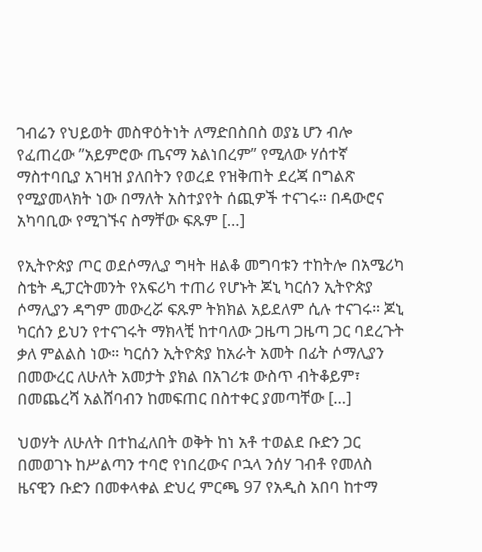ገብሬን የህይወት መስዋዕትነት ለማድበስበስ ወያኔ ሆን ብሎ የፈጠረው ”አይምሮው ጤናማ አልነበረም” የሚለው ሃሰተኛ ማስተባቢያ አገዛዝ ያለበትን የወረደ የዝቅጠት ደረጃ በግልጽ የሚያመላክት ነው በማለት አስተያየት ሰጪዎች ተናገሩ። በዳውሮና አካባቢው የሚገኙና ስማቸው ፍጹም […]

የኢትዮጵያ ጦር ወደሶማሊያ ግዛት ዘልቆ መግባቱን ተከትሎ በአሜሪካ ስቴት ዲፓርትመንት የአፍሪካ ተጠሪ የሆኑት ጆኒ ካርሰን ኢትዮጵያ ሶማሊያን ዳግም መውረሯ ፍጹም ትክክል አይደለም ሲሉ ተናገሩ። ጆኒ ካርሰን ይህን የተናገሩት ማክላቺ ከተባለው ጋዜጣ ጋዜጣ ጋር ባደረጉት ቃለ ምልልስ ነው። ካርሰን ኢትዮጵያ ከአራት አመት በፊት ሶማሊያን በመውረር ለሁለት አመታት ያክል በአገሪቱ ውስጥ ብትቆይም፣ በመጨረሻ አልሸባብን ከመፍጠር በስተቀር ያመጣቸው […]

ህወሃት ለሁለት በተከፈለበት ወቅት ከነ አቶ ተወልደ ቡድን ጋር በመወገኑ ከሥልጣን ተባሮ የነበረውና ቦኋላ ንሰሃ ገብቶ የመለስ ዜናዊን ቡድን በመቀላቀል ድህረ ምርጫ 97 የአዲስ አበባ ከተማ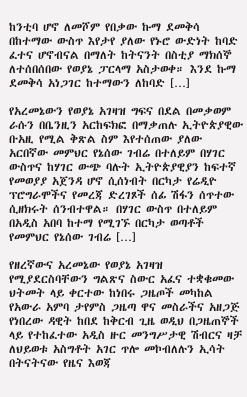ከንቲባ ሆኖ ለመሾም የበቃው ኩማ ደመቅሳ በከተማው ውስጥ እየታየ ያለው የኑሮ ውድነት ከባድ ፈተና ሆኖብናል በማለት ከትናንት በስቲያ ማክሰኞ ለተሰበሰበው የወያኔ ፓርላማ አስታወቀ። እንደ ኩማ ደመቅሳ አነጋገር ከተማውን ለከባድ […]

የአረመኔውን የወያኔ አገዛዝ ግፍና በደል በመቃወም ራሱን በቤንዚን አርከፍክፎ በማቃጠሉ ኢትዮጵያዊው ቡአዚ የሚል ቅጽል ስም እየተሰጠው ያለው አርበኛው መምህር የኔሰው ገብሬ በተለይም በሃገር ውስጥና ከሃገር ውጭ ባሉት ኢትዮጵያዊያን ከፍተኛ የመወያያ አጀንዳ ሆኖ ሲሰነብት በርካታ የሬዲዮ ፕሮግራሞችና የመረጃ ድረገጾች ሰፊ ሽፋን ሰጥተው ሲዘክሩት ሰንብተዋል። በሃገር ውስጥ በተለይም በአዲስ አበባ ከተማ የሚገኙ በርካታ ወጣቶች የመምህር የኔሰው ገብሬ […]

የዘረኛውና አረመኔው የወያኔ አገዛዝ የሚያደርስባቸውን ግልጽና ስውር አፈና ተቋቁመው ህትመት ላይ ቀርተው ከነበሩ ጋዜጦች መካከል የአውራ አምባ ታየምስ ጋዜጣ ዋና መስራችና አዘጋጅ የነበረው ዳዊት ከበደ ከቅርብ ጊዜ ወዲህ በጋዜጠኞች ላይ የተከፈተው አዲስ ዙር መንግሥታዊ ሽብርና ዛቻ ለህይወቱ አስግቶት አገር ጥሎ መኮብለሉን ኢሳት በትናትናው የዜና እወጃ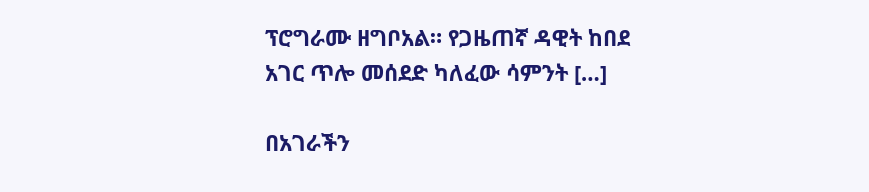ፕሮግራሙ ዘግቦአል። የጋዜጠኛ ዳዊት ከበደ አገር ጥሎ መሰደድ ካለፈው ሳምንት […]

በአገራችን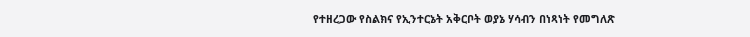የተዘረጋው የስልክና የኢንተርኔት አቅርቦት ወያኔ ሃሳብን በነጻነት የመግለጽ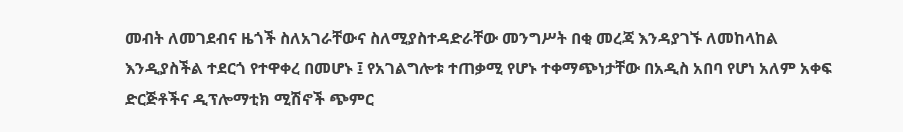መብት ለመገደብና ዜጎች ስለአገራቸውና ስለሚያስተዳድራቸው መንግሥት በቂ መረጃ እንዳያገኙ ለመከላከል እንዲያስችል ተደርጎ የተዋቀረ በመሆኑ ፤ የአገልግሎቱ ተጠቃሚ የሆኑ ተቀማጭነታቸው በአዲስ አበባ የሆነ አለም አቀፍ ድርጅቶችና ዲፕሎማቲክ ሚሽኖች ጭምር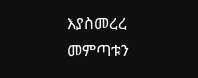እያስመረረ መምጣቱን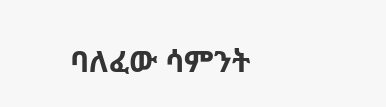ባለፈው ሳምንት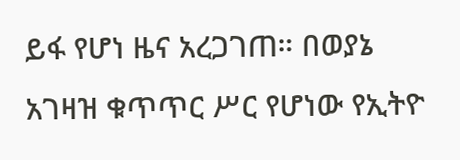ይፋ የሆነ ዜና አረጋገጠ። በወያኔ አገዛዝ ቁጥጥር ሥር የሆነው የኢትዮ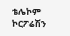ቴሌኮም ኮርፖሬሽን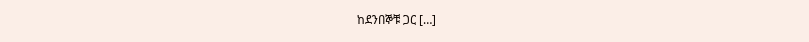ከደንበኞቹ ጋር […]